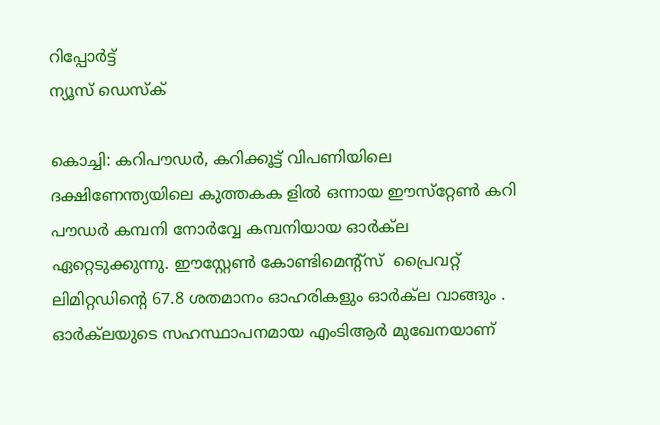റിപ്പോര്‍ട്ട്
ന്യൂസ് ഡെസ്ക്

കൊച്ചി: കറിപൗഡര്‍, കറിക്കൂട്ട് വിപണിയിലെ ദക്ഷിണേന്ത്യയിലെ കുത്തകക ളില്‍ ഒന്നായ ഈസ്‌റ്റേണ്‍ കറി പൗഡര്‍ കമ്പനി നോര്‍വ്വേ കമ്പനിയായ ഓര്‍ക്‌ല ഏറ്റെടുക്കുന്നു. ഈസ്റ്റേണ്‍ കോണ്ടിമെന്‍റ്സ് ‌ പ്രൈവറ്റ് ലിമിറ്റഡിന്‍റെ 67.8 ശതമാനം ഓഹരികളും ഓര്‍ക്‌ല വാങ്ങും . ഓര്‍ക്‌ലയുടെ സഹസ്ഥാപനമായ എംടിആര്‍ മുഖേനയാണ്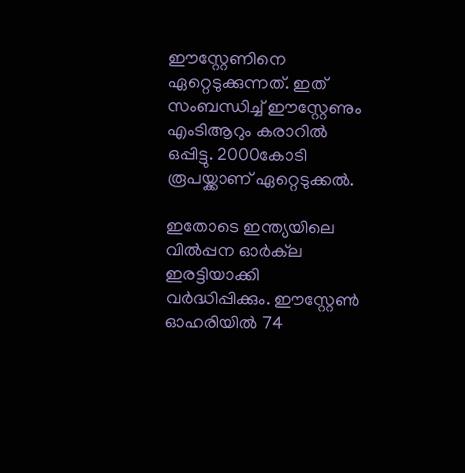ഈസ്റ്റേണിനെ ഏറ്റെടുക്കുന്നത്. ഇത് സംബന്ധിച്ച് ഈസ്റ്റേണും എംടിആറും കരാറില്‍ ഒപ്പിട്ടു. 2000കോടി രൂപയ്ക്കാണ് ഏറ്റെടുക്കല്‍.

ഇതോടെ ഇന്ത്യയിലെ വില്‍പ്പന ഓര്‍ക്‌ല ഇരട്ടിയാക്കി വര്‍ദ്ധിപ്പിക്കും. ഈസ്റ്റേണ്‍ ഓഹരിയില്‍ 74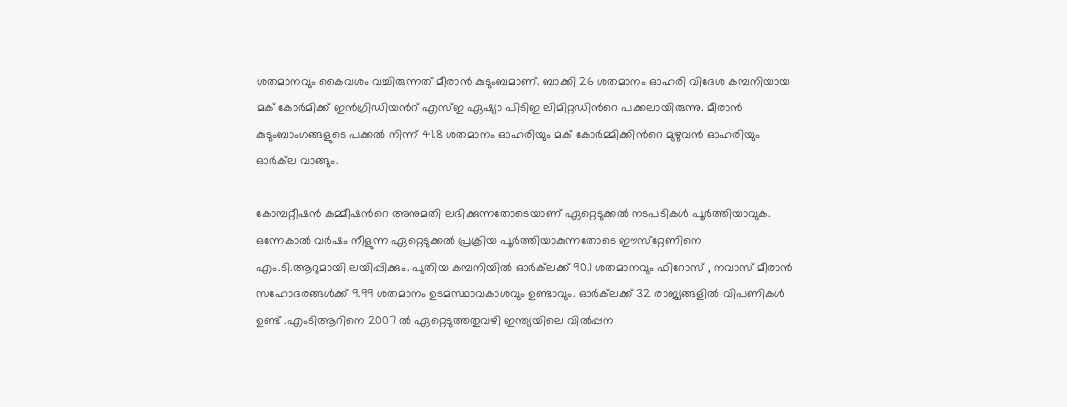ശതമാനവും കൈവശം വച്ചിരുന്നത് മീരാന്‍ കുടുംബമാണ്. ബാക്കി 26 ശതമാനം ഓഹരി വിദേശ കമ്പനിയായ മക് കോര്‍മിക്ക് ഇന്‍ഗ്രിഡിയന്‍റ് എസ്ഇ ഏഷ്യാ പിടിഇ ലിമിറ്റഡിന്‍റെ പക്കലായിരുന്നു. മീരാന്‍ കുടുംബാംഗങ്ങളുടെ പക്കല്‍ നിന്ന് 41.8 ശതമാനം ഓഹരിയും മക് കോര്‍മ്മിക്കിന്‍റെ മുഴുവന്‍ ഓഹരിയും ഓര്‍ക്‌ല വാങ്ങും.

കോമ്പറ്റീഷന്‍ കമ്മീഷന്‍റെ അനുമതി ലഭിക്കുന്നതോടെയാണ് ഏറ്റെടുക്കല്‍ നടപടികള്‍ പൂര്‍ത്തിയാവുക. ഒന്നേകാല്‍ വര്‍ഷം നീളുന്ന ഏറ്റെടുക്കല്‍ പ്രക്രിയ പൂര്‍ത്തിയാകുന്നതോടെ ഈസ്‌റ്റേണിനെ എം.ടി.ആറുമായി ലയിപ്പിക്കും. പുതിയ കമ്പനിയില്‍ ഓര്‍ക്‌ലക്ക് 90.1 ശതമാനവും ഫിറോസ് , നവാസ് മീരാന്‍ സഹോദരങ്ങള്‍ക്ക് 9.99 ശതമാനം ഉടമസ്ഥാവകാശവും ഉണ്ടാവും. ഓര്‍ക്‌ലക്ക് 32 രാജ്യങ്ങളില്‍ വിപണികള്‍ ഉണ്ട് .എംടിആറിനെ 2007 ല്‍ ഏറ്റെടുത്തതുവഴി ഇന്ത്യയിലെ വില്‍പ്പന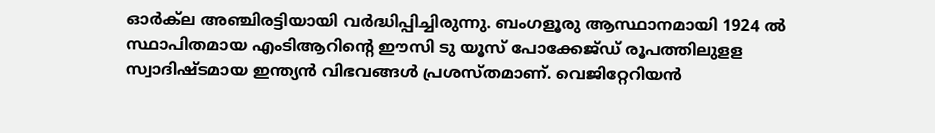ഓര്‍ക്‌ല അഞ്ചിരട്ടിയായി വര്‍ദ്ധിപ്പിച്ചിരുന്നു. ബംഗളൂരു ആസ്ഥാനമായി 1924 ല്‍ സ്ഥാപിതമായ എംടിആറിന്‍റെ ഈസി ടു യൂസ് പോക്കേജ്ഡ് രൂപത്തിലുളള സ്വാദിഷ്ടമായ ഇന്ത്യന്‍ വിഭവങ്ങള്‍ പ്രശസ്തമാണ്. വെജിറ്റേറിയന്‍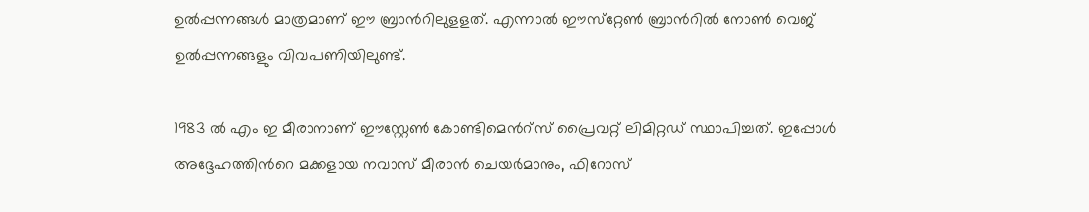ഉല്‍പ്പന്നങ്ങള്‍ മാത്രമാണ് ഈ ബ്രാന്‍റിലുളളത്. എന്നാല്‍ ഈസ്‌റ്റേണ്‍ ബ്രാന്‍റില്‍ നോണ്‍ വെജ് ഉല്‍പ്പന്നങ്ങളും വിവപണിയിലുണ്ട്.

1983 ല്‍ എം ഇ മീരാനാണ് ഈസ്റ്റേണ്‍ കോണ്ടിമെന്‍റ്സ് പ്രൈവറ്റ് ലിമിറ്റഡ് സ്ഥാപിച്ചത്. ഇപ്പോള്‍ അദ്ദേഹത്തിന്‍റെ മക്കളായ നവാസ് മീരാന്‍ ചെയര്‍മാനും, ഫിറോസ്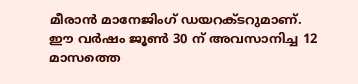മീരാന്‍ മാനേജിംഗ് ഡയറക്ടറുമാണ്. ഈ വര്‍ഷം ജൂണ്‍ 30 ന് അവസാനിച്ച 12 മാസത്തെ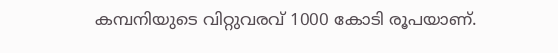കമ്പനിയുടെ വിറ്റുവരവ് 1000 കോടി രൂപയാണ്.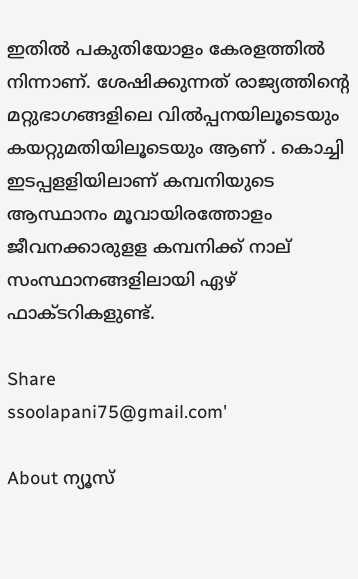ഇതില്‍ പകുതിയോളം കേരളത്തില്‍ നിന്നാണ്. ശേഷിക്കുന്നത് രാജ്യത്തിന്‍റെ മറ്റുഭാഗങ്ങളിലെ വില്‍പ്പനയിലൂടെയും കയറ്റുമതിയിലൂടെയും ആണ് . കൊച്ചി ഇടപ്പളളിയിലാണ് കമ്പനിയുടെ ആസ്ഥാനം മൂവായിരത്തോളം ജീവനക്കാരുളള കമ്പനിക്ക് നാല് സംസ്ഥാനങ്ങളിലായി ഏഴ് ഫാക്ടറികളുണ്ട്.

Share
ssoolapani75@gmail.com'

About ന്യൂസ്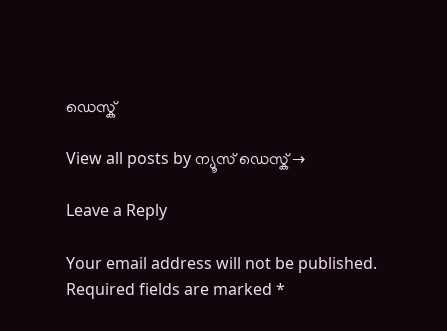ഡെസ്ക്

View all posts by ന്യൂസ് ഡെസ്ക് →

Leave a Reply

Your email address will not be published. Required fields are marked *